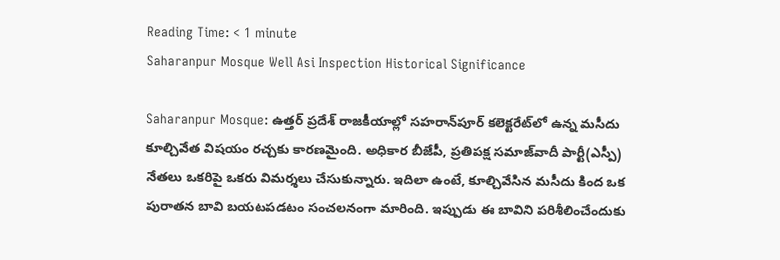Reading Time: < 1 minute
Saharanpur Mosque Well Asi Inspection Historical Significance

Saharanpur Mosque: ఉత్తర్ ప్రదేశ్ రాజకీయాల్లో సహరాన్‌పూర్ కలెక్టరేట్‌లో ఉన్న మసీదు కూల్చివేత విషయం రచ్చకు కారణమైంది. అధికార బీజేపీ, ప్రతిపక్ష సమాజ్‌వాదీ పార్టీ(ఎస్పీ) నేతలు ఒకరిపై ఒకరు విమర్శలు చేసుకున్నారు. ఇదిలా ఉంటే, కూల్చివేసిన మసీదు కింద ఒక పురాతన బావి బయటపడటం సంచలనంగా మారింది. ఇప్పుడు ఈ బావిని పరిశీలించేందుకు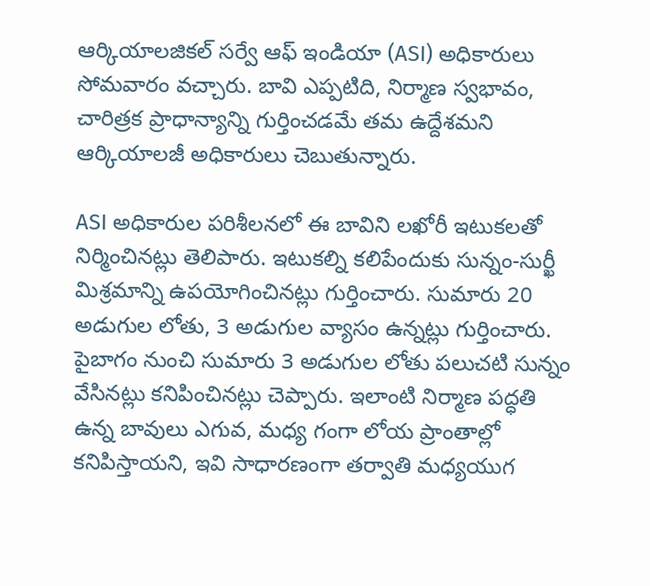ఆర్కియాలజికల్ సర్వే ఆఫ్ ఇండియా (ASI) అధికారులు సోమవారం వచ్చారు. బావి ఎప్పటిది, నిర్మాణ స్వభావం, చారిత్రక ప్రాధాన్యాన్ని గుర్తించడమే తమ ఉద్దేశమని ఆర్కియాలజీ అధికారులు చెబుతున్నారు.

ASI అధికారుల పరిశీలనలో ఈ బావిని లఖోరీ ఇటుకలతో నిర్మించినట్లు తెలిపారు. ఇటుకల్ని కలిపేందుకు సున్నం-సుర్ఖీ మిశ్రమాన్ని ఉపయోగించినట్లు గుర్తించారు. సుమారు 20 అడుగుల లోతు, 3 అడుగుల వ్యాసం ఉన్నట్లు గుర్తించారు. పైబాగం నుంచి సుమారు 3 అడుగుల లోతు పలుచటి సున్నం వేసినట్లు కనిపించినట్లు చెప్పారు. ఇలాంటి నిర్మాణ పద్ధతి ఉన్న బావులు ఎగువ, మధ్య గంగా లోయ ప్రాంతాల్లో కనిపిస్తాయని, ఇవి సాధారణంగా తర్వాతి మధ్యయుగ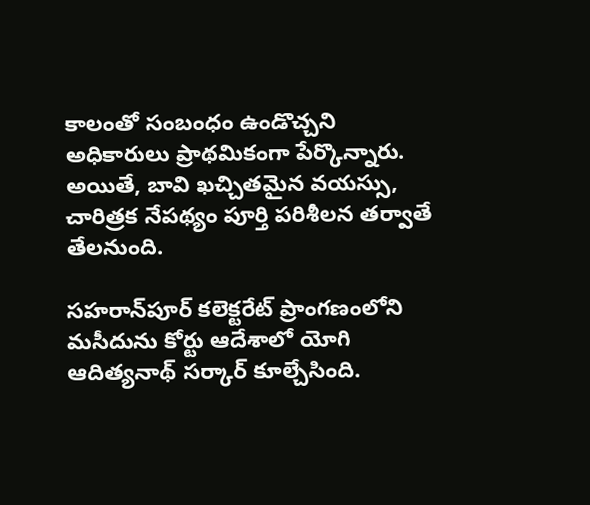కాలంతో సంబంధం ఉండొచ్చని అధికారులు ప్రాథమికంగా పేర్కొన్నారు. అయితే, బావి ఖచ్చితమైన వయస్సు, చారిత్రక నేపథ్యం పూర్తి పరిశీలన తర్వాతే తేలనుంది.

సహరాన్‌పూర్ కలెక్టరేట్ ప్రాంగణంలోని మసీదును కోర్టు ఆదేశాలో యోగి ఆదిత్యనాథ్ సర్కార్ కూల్చేసింది.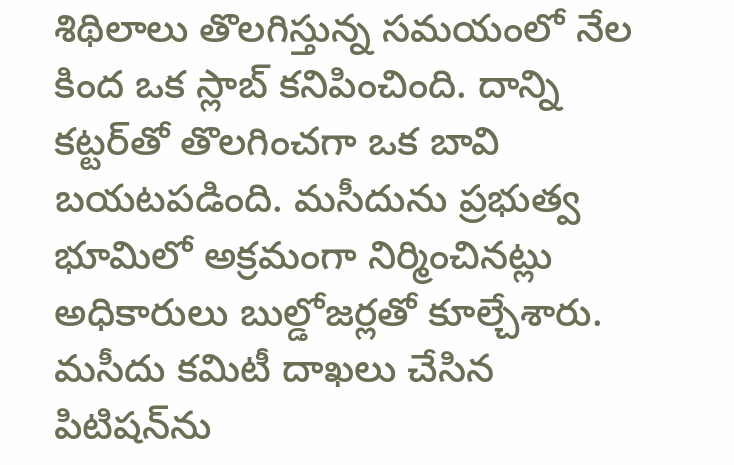శిథిలాలు తొలగిస్తున్న సమయంలో నేల కింద ఒక స్లాబ్ కనిపించింది. దాన్ని కట్టర్‌తో తొలగించగా ఒక బావి బయటపడింది. మసీదును ప్రభుత్వ భూమిలో అక్రమంగా నిర్మించినట్లు అధికారులు బుల్డోజర్లతో కూల్చేశారు. మసీదు కమిటీ దాఖలు చేసిన పిటిషన్‌ను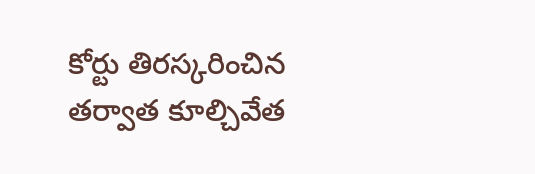కోర్టు తిరస్కరించిన తర్వాత కూల్చివేత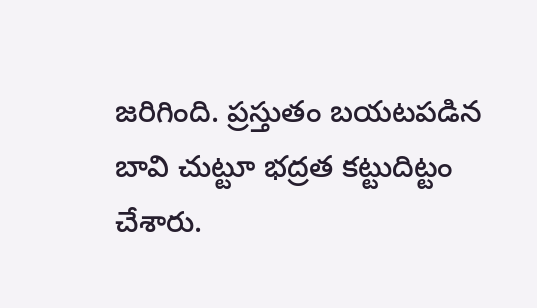జరిగింది. ప్రస్తుతం బయటపడిన బావి చుట్టూ భద్రత కట్టుదిట్టం చేశారు.